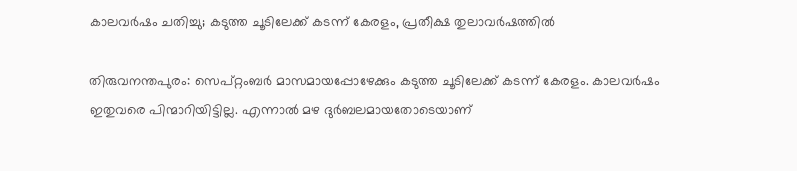കാലവര്‍ഷം ചതിച്ചു; കടുത്ത ചൂടിലേക്ക് കടന്ന് കേരളം, പ്രതീക്ഷ തുലാവര്‍ഷത്തില്‍

തിരുവനന്തപുരം: സെപ്റ്റംബര്‍ മാസമായപ്പോഴേക്കും കടുത്ത ചൂടിലേക്ക് കടന്ന് കേരളം. കാലവര്‍ഷം ഇതുവരെ പിന്മാറിയിട്ടില്ല. എന്നാല്‍ മഴ ദുര്‍ബലമായതോടെയാണ്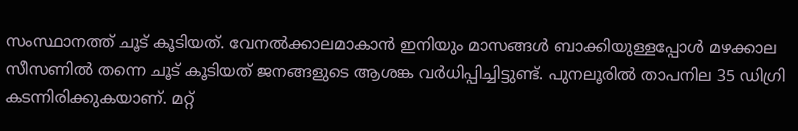സംസ്ഥാനത്ത് ചൂട് കൂടിയത്. വേനല്‍ക്കാലമാകാന്‍ ഇനിയും മാസങ്ങള്‍ ബാക്കിയുള്ളപ്പോള്‍ മഴക്കാല സീസണില്‍ തന്നെ ചൂട് കൂടിയത് ജനങ്ങളുടെ ആശങ്ക വര്‍ധിപ്പിച്ചിട്ടുണ്ട്. പുനലൂരില്‍ താപനില 35 ഡിഗ്രി കടന്നിരിക്കുകയാണ്. മറ്റ്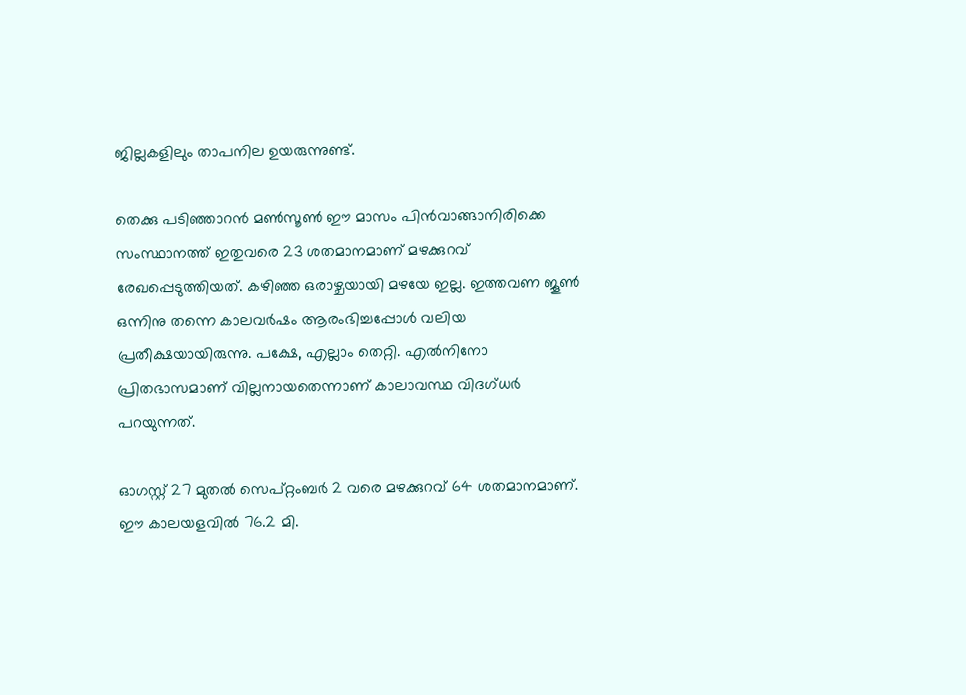ജില്ലകളിലും താപനില ഉയരുന്നുണ്ട്.

തെക്കു പടിഞ്ഞാറന്‍ മണ്‍സൂണ്‍ ഈ മാസം പിന്‍വാങ്ങാനിരിക്കെ സംസ്ഥാനത്ത് ഇതുവരെ 23 ശതമാനമാണ് മഴക്കുറവ് രേഖപ്പെടുത്തിയത്. കഴിഞ്ഞ ഒരാഴ്ചയായി മഴയേ ഇല്ല. ഇത്തവണ ജൂണ്‍ ഒന്നിനു തന്നെ കാലവര്‍ഷം ആരംഭിച്ചപ്പോള്‍ വലിയ പ്രതീക്ഷയായിരുന്നു. പക്ഷേ, എല്ലാം തെറ്റി. എല്‍നിനോ പ്രിതഭാസമാണ് വില്ലനായതെന്നാണ് കാലാവസ്ഥ വിദഗ്ധര്‍ പറയുന്നത്.

ഓഗസ്റ്റ് 27 മുതല്‍ സെപ്റ്റംബര്‍ 2 വരെ മഴക്കുറവ് 64 ശതമാനമാണ്. ഈ കാലയളവില്‍ 76.2 മി.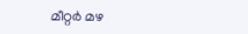മീറ്റര്‍ മഴ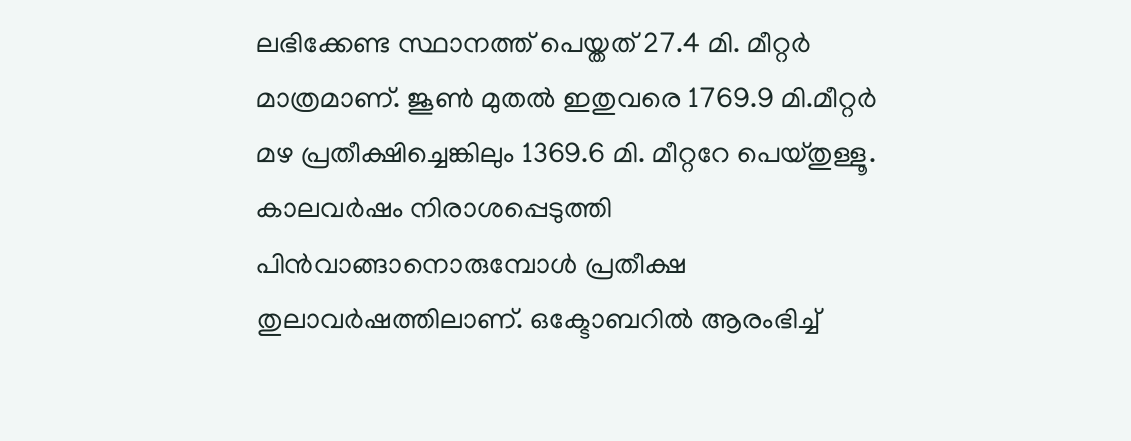ലഭിക്കേണ്ട സ്ഥാനത്ത് പെയ്തത് 27.4 മി. മീറ്റര്‍ മാത്രമാണ്. ജൂണ്‍ മുതല്‍ ഇതുവരെ 1769.9 മി.മീറ്റര്‍ മഴ പ്രതീക്ഷിച്ചെങ്കിലും 1369.6 മി. മീറ്ററേ പെയ്തുള്ളൂ. കാലവര്‍ഷം നിരാശപ്പെടുത്തി പിന്‍വാങ്ങാനൊരുമ്പോള്‍ പ്രതീക്ഷ തുലാവര്‍ഷത്തിലാണ്. ഒക്ടോബറില്‍ ആരംഭിച്ച്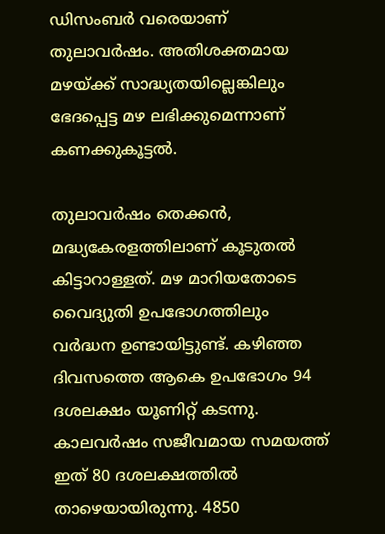ഡിസംബര്‍ വരെയാണ് തുലാവര്‍ഷം. അതിശക്തമായ മഴയ്ക്ക് സാദ്ധ്യതയില്ലെങ്കിലും ഭേദപ്പെട്ട മഴ ലഭിക്കുമെന്നാണ് കണക്കുകൂട്ടല്‍.

തുലാവര്‍ഷം തെക്കന്‍, മദ്ധ്യകേരളത്തിലാണ് കൂടുതല്‍ കിട്ടാറാള്ളത്. മഴ മാറിയതോടെ വൈദ്യുതി ഉപഭോഗത്തിലും വര്‍ദ്ധന ഉണ്ടായിട്ടുണ്ട്. കഴിഞ്ഞ ദിവസത്തെ ആകെ ഉപഭോഗം 94 ദശലക്ഷം യൂണിറ്റ് കടന്നു. കാലവര്‍ഷം സജീവമായ സമയത്ത് ഇത് 80 ദശലക്ഷത്തില്‍ താഴെയായിരുന്നു. 4850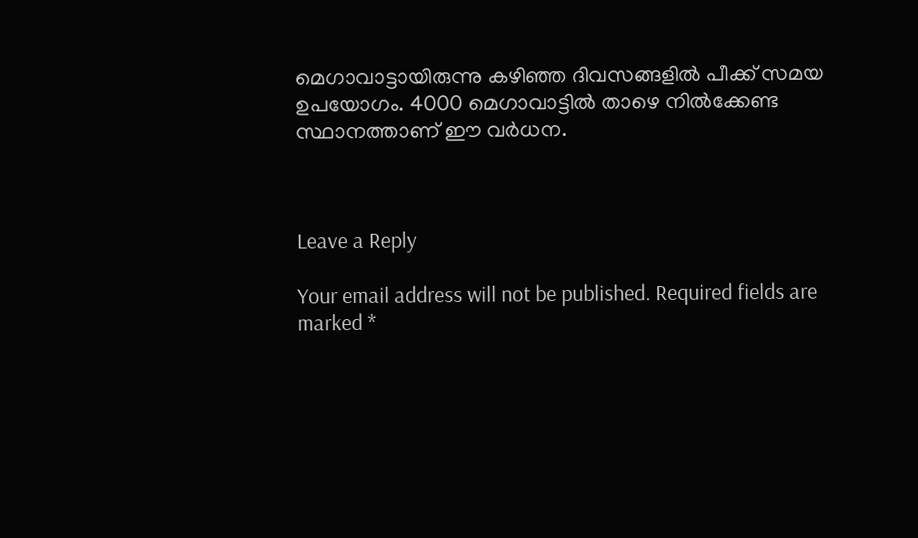മെഗാവാട്ടായിരുന്നു കഴിഞ്ഞ ദിവസങ്ങളില്‍ പീക്ക് സമയ ഉപയോഗം. 4000 മെഗാവാട്ടില്‍ താഴെ നില്‍ക്കേണ്ട സ്ഥാനത്താണ് ഈ വര്‍ധന.



Leave a Reply

Your email address will not be published. Required fields are marked *